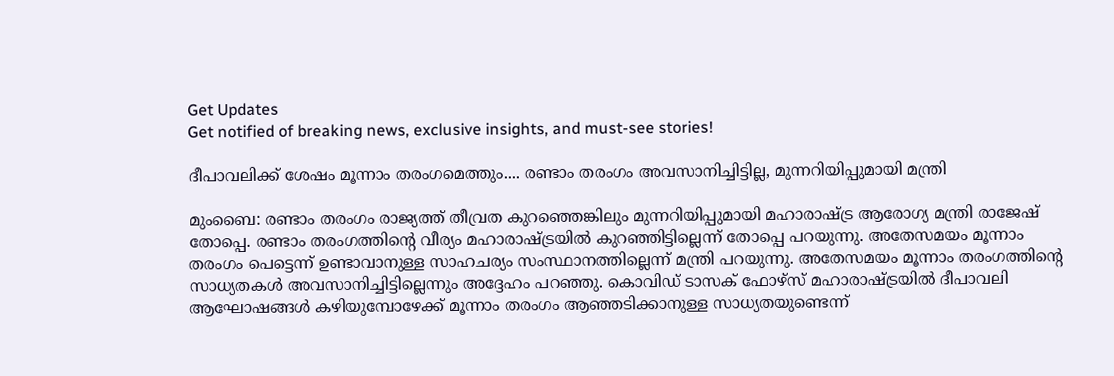Get Updates
Get notified of breaking news, exclusive insights, and must-see stories!

ദീപാവലിക്ക് ശേഷം മൂന്നാം തരംഗമെത്തും.... രണ്ടാം തരംഗം അവസാനിച്ചിട്ടില്ല, മുന്നറിയിപ്പുമായി മന്ത്രി

മുംബൈ: രണ്ടാം തരംഗം രാജ്യത്ത് തീവ്രത കുറഞ്ഞെങ്കിലും മുന്നറിയിപ്പുമായി മഹാരാഷ്ട്ര ആരോഗ്യ മന്ത്രി രാജേഷ് തോപ്പെ. രണ്ടാം തരംഗത്തിന്റെ വീര്യം മഹാരാഷ്ട്രയില്‍ കുറഞ്ഞിട്ടില്ലെന്ന് തോപ്പെ പറയുന്നു. അതേസമയം മൂന്നാം തരംഗം പെട്ടെന്ന് ഉണ്ടാവാനുള്ള സാഹചര്യം സംസ്ഥാനത്തില്ലെന്ന് മന്ത്രി പറയുന്നു. അതേസമയം മൂന്നാം തരംഗത്തിന്റെ സാധ്യതകള്‍ അവസാനിച്ചിട്ടില്ലെന്നും അദ്ദേഹം പറഞ്ഞു. കൊവിഡ് ടാസക് ഫോഴ്‌സ് മഹാരാഷ്ട്രയില്‍ ദീപാവലി ആഘോഷങ്ങള്‍ കഴിയുമ്പോഴേക്ക് മൂന്നാം തരംഗം ആഞ്ഞടിക്കാനുള്ള സാധ്യതയുണ്ടെന്ന്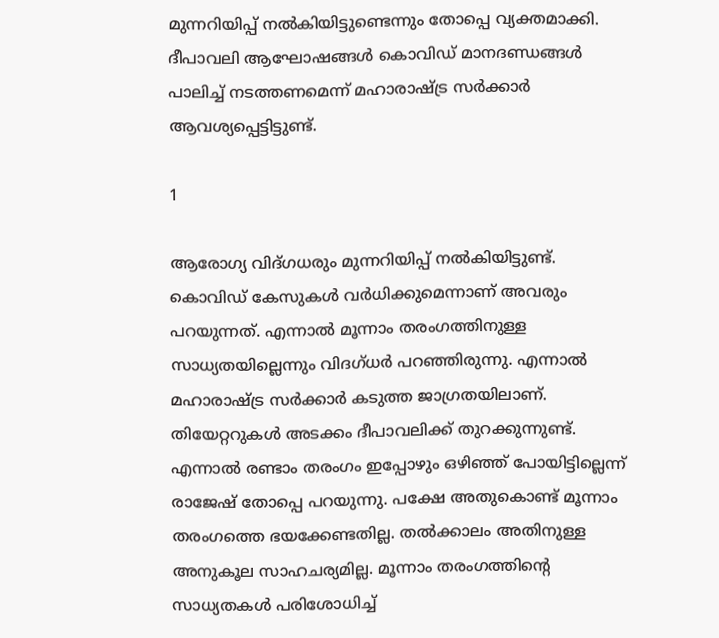മുന്നറിയിപ്പ് നല്‍കിയിട്ടുണ്ടെന്നും തോപ്പെ വ്യക്തമാക്കി. ദീപാവലി ആഘോഷങ്ങള്‍ കൊവിഡ് മാനദണ്ഡങ്ങള്‍ പാലിച്ച് നടത്തണമെന്ന് മഹാരാഷ്ട്ര സര്‍ക്കാര്‍ ആവശ്യപ്പെട്ടിട്ടുണ്ട്.

1

ആരോഗ്യ വിദ്ഗധരും മുന്നറിയിപ്പ് നല്‍കിയിട്ടുണ്ട്. കൊവിഡ് കേസുകള്‍ വര്‍ധിക്കുമെന്നാണ് അവരും പറയുന്നത്. എന്നാല്‍ മൂന്നാം തരംഗത്തിനുള്ള സാധ്യതയില്ലെന്നും വിദഗ്ധര്‍ പറഞ്ഞിരുന്നു. എന്നാല്‍ മഹാരാഷ്ട്ര സര്‍ക്കാര്‍ കടുത്ത ജാഗ്രതയിലാണ്. തിയേറ്ററുകള്‍ അടക്കം ദീപാവലിക്ക് തുറക്കുന്നുണ്ട്. എന്നാല്‍ രണ്ടാം തരംഗം ഇപ്പോഴും ഒഴിഞ്ഞ് പോയിട്ടില്ലെന്ന് രാജേഷ് തോപ്പെ പറയുന്നു. പക്ഷേ അതുകൊണ്ട് മൂന്നാം തരംഗത്തെ ഭയക്കേണ്ടതില്ല. തല്‍ക്കാലം അതിനുള്ള അനുകൂല സാഹചര്യമില്ല. മൂന്നാം തരംഗത്തിന്റെ സാധ്യതകള്‍ പരിശോധിച്ച്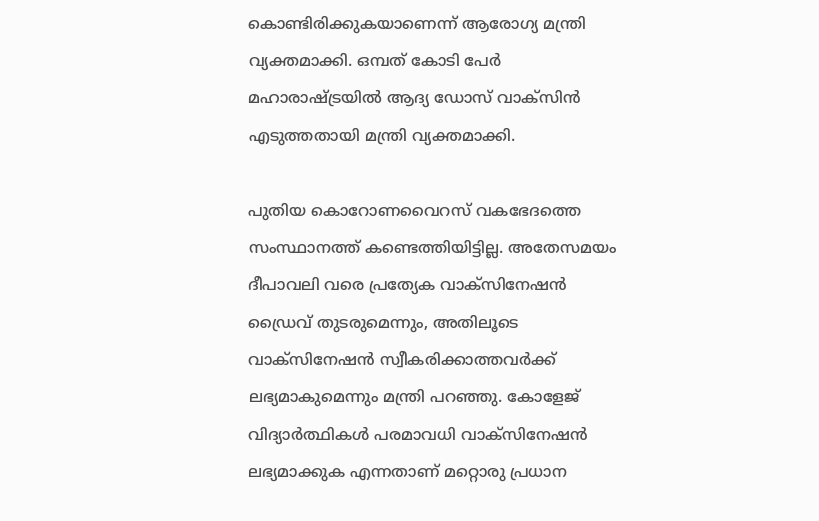കൊണ്ടിരിക്കുകയാണെന്ന് ആരോഗ്യ മന്ത്രി വ്യക്തമാക്കി. ഒമ്പത് കോടി പേര്‍ മഹാരാഷ്ട്രയില്‍ ആദ്യ ഡോസ് വാക്‌സിന്‍ എടുത്തതായി മന്ത്രി വ്യക്തമാക്കി.

പുതിയ കൊറോണവൈറസ് വകഭേദത്തെ സംസ്ഥാനത്ത് കണ്ടെത്തിയിട്ടില്ല. അതേസമയം ദീപാവലി വരെ പ്രത്യേക വാക്‌സിനേഷന്‍ ഡ്രൈവ് തുടരുമെന്നും, അതിലൂടെ വാക്‌സിനേഷന്‍ സ്വീകരിക്കാത്തവര്‍ക്ക് ലഭ്യമാകുമെന്നും മന്ത്രി പറഞ്ഞു. കോളേജ് വിദ്യാര്‍ത്ഥികള്‍ പരമാവധി വാക്‌സിനേഷന്‍ ലഭ്യമാക്കുക എന്നതാണ് മറ്റൊരു പ്രധാന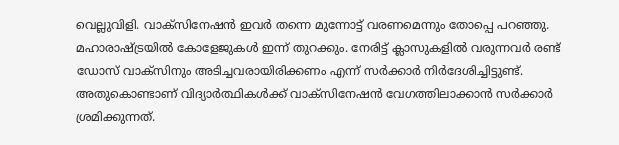വെല്ലുവിളി. വാക്‌സിനേഷന്‍ ഇവര്‍ തന്നെ മുന്നോട്ട് വരണമെന്നും തോപ്പെ പറഞ്ഞു. മഹാരാഷ്ട്രയില്‍ കോളേജുകള്‍ ഇന്ന് തുറക്കും. നേരിട്ട് ക്ലാസുകളില്‍ വരുന്നവര്‍ രണ്ട് ഡോസ് വാക്‌സിനും അടിച്ചവരായിരിക്കണം എന്ന് സര്‍ക്കാര്‍ നിര്‍ദേശിച്ചിട്ടുണ്ട്. അതുകൊണ്ടാണ് വിദ്യാര്‍ത്ഥികള്‍ക്ക് വാക്‌സിനേഷന്‍ വേഗത്തിലാക്കാന്‍ സര്‍ക്കാര്‍ ശ്രമിക്കുന്നത്.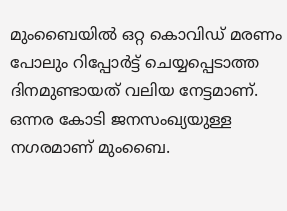മുംബൈയില്‍ ഒറ്റ കൊവിഡ് മരണം പോലും റിപ്പോര്‍ട്ട് ചെയ്യപ്പെടാത്ത ദിനമുണ്ടായത് വലിയ നേട്ടമാണ്. ഒന്നര കോടി ജനസംഖ്യയുള്ള നഗരമാണ് മുംബൈ.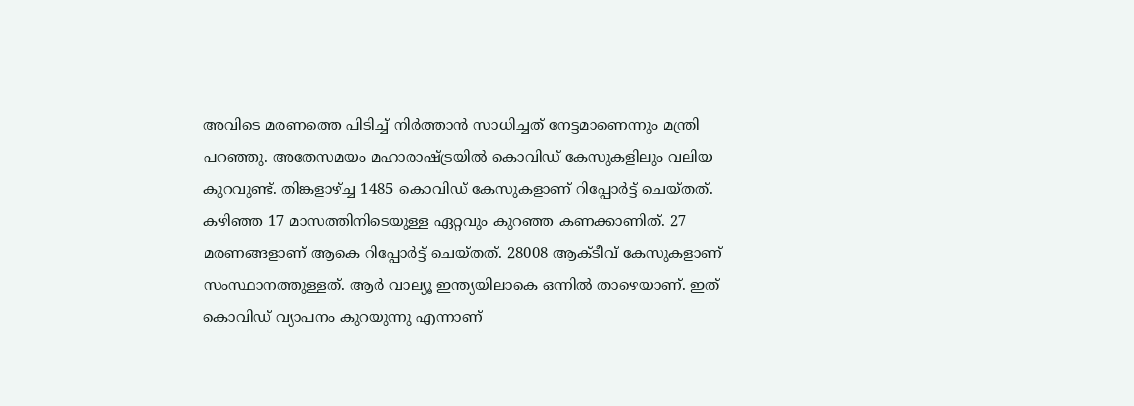അവിടെ മരണത്തെ പിടിച്ച് നിര്‍ത്താന്‍ സാധിച്ചത് നേട്ടമാണെന്നും മന്ത്രി പറഞ്ഞു. അതേസമയം മഹാരാഷ്ട്രയില്‍ കൊവിഡ് കേസുകളിലും വലിയ കുറവുണ്ട്. തിങ്കളാഴ്ച്ച 1485 കൊവിഡ് കേസുകളാണ് റിപ്പോര്‍ട്ട് ചെയ്തത്. കഴിഞ്ഞ 17 മാസത്തിനിടെയുള്ള ഏറ്റവും കുറഞ്ഞ കണക്കാണിത്. 27 മരണങ്ങളാണ് ആകെ റിപ്പോര്‍ട്ട് ചെയ്തത്. 28008 ആക്ടീവ് കേസുകളാണ് സംസ്ഥാനത്തുള്ളത്. ആര്‍ വാല്യൂ ഇന്ത്യയിലാകെ ഒന്നില്‍ താഴെയാണ്. ഇത് കൊവിഡ് വ്യാപനം കുറയുന്നു എന്നാണ്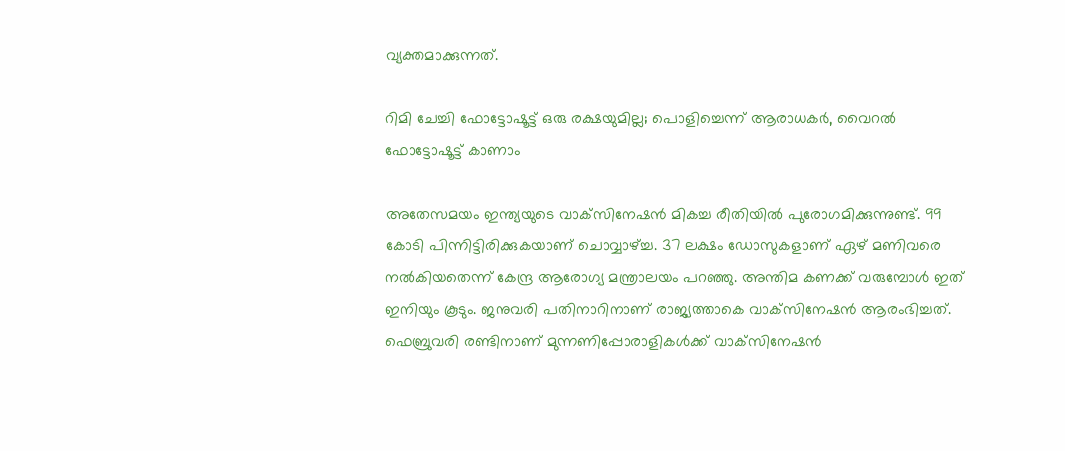വ്യക്തമാക്കുന്നത്.

റിമി ചേച്ചി ഫോട്ടോഷൂട്ട് ഒരു രക്ഷയുമില്ല; പൊളിച്ചെന്ന് ആരാധകര്‍, വൈറല്‍ ഫോട്ടോഷൂട്ട് കാണാം

അതേസമയം ഇന്ത്യയുടെ വാക്‌സിനേഷന്‍ മികച്ച രീതിയില്‍ പുരോഗമിക്കുന്നുണ്ട്. 99 കോടി പിന്നിട്ടിരിക്കുകയാണ് ചൊവ്വാഴ്ച്ച. 37 ലക്ഷം ഡോസുകളാണ് ഏഴ് മണിവരെ നല്‍കിയതെന്ന് കേന്ദ്ര ആരോഗ്യ മന്ത്രാലയം പറഞ്ഞു. അന്തിമ കണക്ക് വരുമ്പോള്‍ ഇത് ഇനിയും കൂടും. ജനുവരി പതിനാറിനാണ് രാജ്യത്താകെ വാക്‌സിനേഷന്‍ ആരംഭിച്ചത്. ഫെബ്രുവരി രണ്ടിനാണ് മുന്നണിപ്പോരാളികള്‍ക്ക് വാക്‌സിനേഷന്‍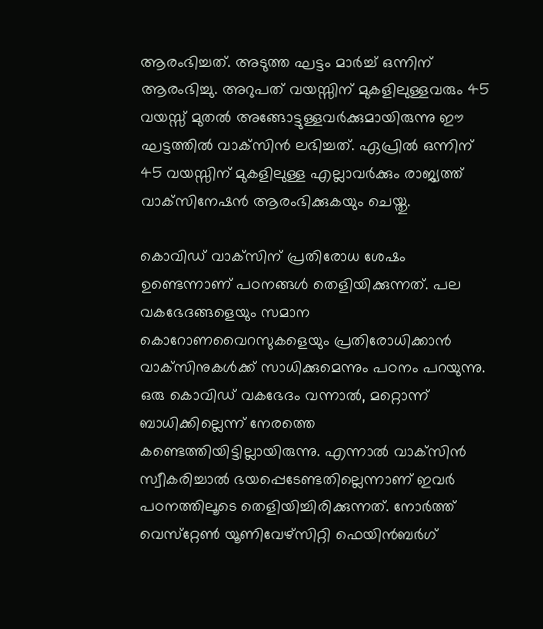ആരംഭിച്ചത്. അടുത്ത ഘട്ടം മാര്‍ച്ച് ഒന്നിന് ആരംഭിച്ചു. അറുപത് വയസ്സിന് മുകളിലുള്ളവരും 45 വയസ്സ് മുതല്‍ അങ്ങോട്ടുള്ളവര്‍ക്കുമായിരുന്നു ഈ ഘട്ടത്തില്‍ വാക്‌സിന്‍ ലഭിച്ചത്. ഏപ്രില്‍ ഒന്നിന് 45 വയസ്സിന് മുകളിലുള്ള എല്ലാവര്‍ക്കും രാജ്യത്ത് വാക്‌സിനേഷന്‍ ആരംഭിക്കുകയും ചെയ്തു.

കൊവിഡ് വാക്‌സിന് പ്രതിരോധ ശേഷം ഉണ്ടെന്നാണ് പഠനങ്ങള്‍ തെളിയിക്കുന്നത്. പല വകഭേദങ്ങളെയും സമാന കൊറോണവൈറസുകളെയും പ്രതിരോധിക്കാന്‍ വാക്‌സിനുകള്‍ക്ക് സാധിക്കുമെന്നും പഠനം പറയുന്നു. ഒരു കൊവിഡ് വകഭേദം വന്നാല്‍, മറ്റൊന്ന് ബാധിക്കില്ലെന്ന് നേരത്തെ കണ്ടെത്തിയിട്ടില്ലായിരുന്നു. എന്നാല്‍ വാക്‌സിന്‍ സ്വീകരിച്ചാല്‍ ഭയപ്പെടേണ്ടതില്ലെന്നാണ് ഇവര്‍ പഠനത്തിലൂടെ തെളിയിച്ചിരിക്കുന്നത്. നോര്‍ത്ത് വെസ്‌റ്റേണ്‍ യൂണിവേഴ്‌സിറ്റി ഫെയിന്‍ബര്‍ഗ്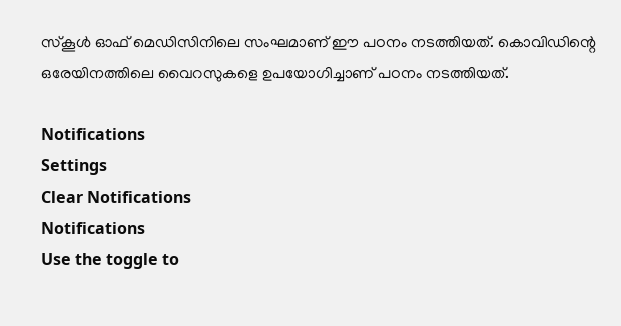സ്‌കൂള്‍ ഓഫ് മെഡിസിനിലെ സംഘമാണ് ഈ പഠനം നടത്തിയത്. കൊവിഡിന്റെ ഒരേയിനത്തിലെ വൈറസുകളെ ഉപയോഗിച്ചാണ് പഠനം നടത്തിയത്.

Notifications
Settings
Clear Notifications
Notifications
Use the toggle to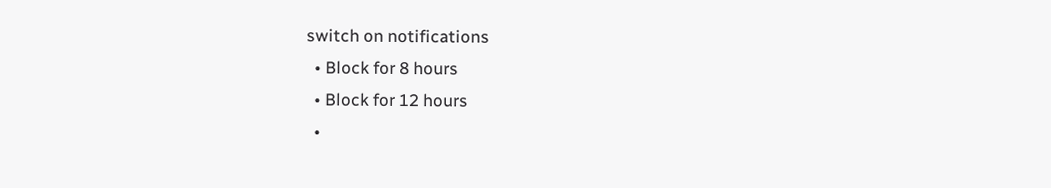switch on notifications
  • Block for 8 hours
  • Block for 12 hours
  •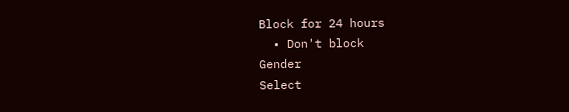Block for 24 hours
  • Don't block
Gender
Select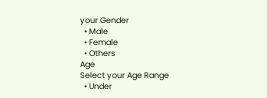your Gender
  • Male
  • Female
  • Others
Age
Select your Age Range
  • Under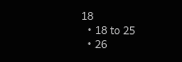18
  • 18 to 25
  • 26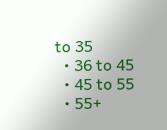to 35
  • 36 to 45
  • 45 to 55
  • 55+